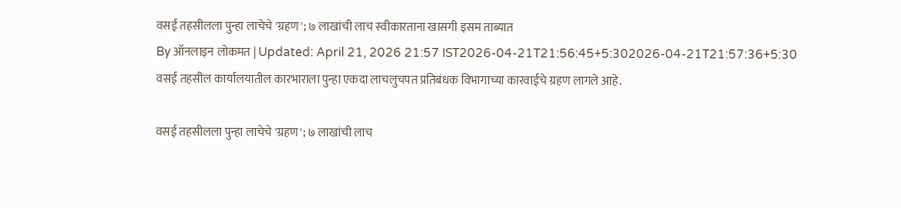वसई तहसीलला पुन्हा लाचेचे 'ग्रहण'; ७ लाखांची लाच स्वीकारताना खासगी इसम ताब्यात
By ऑनलाइन लोकमत | Updated: April 21, 2026 21:57 IST2026-04-21T21:56:45+5:302026-04-21T21:57:36+5:30
वसई तहसील कार्यालयातील कारभाराला पुन्हा एकदा लाचलुचपत प्रतिबंधक विभागाच्या कारवाईचे ग्रहण लागले आहे.

वसई तहसीलला पुन्हा लाचेचे 'ग्रहण'; ७ लाखांची लाच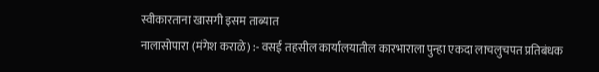स्वीकारताना खासगी इसम ताब्यात
नालासोपारा (मंगेश कराळे) :- वसई तहसील कार्यालयातील कारभाराला पुन्हा एकदा लाचलुचपत प्रतिबंधक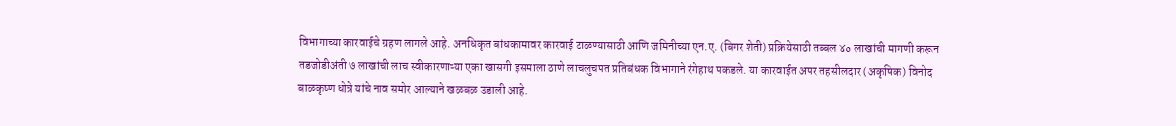विभागाच्या कारवाईचे ग्रहण लागले आहे. अनधिकृत बांधकामावर कारवाई टाळण्यासाठी आणि जमिनीच्या एन.ए. (बिगर शेती) प्रक्रियेसाठी तब्बल ४० लाखांची मागणी करून तडजोडीअंती ७ लाखांची लाच स्वीकारणाऱ्या एका खासगी इसमाला ठाणे लाचलुचपत प्रतिबंधक विभागाने रंगेहाथ पकडले. या कारवाईत अपर तहसीलदार (अकृषिक) विनोद बाळकृष्ण धोत्रे यांचे नाव समोर आल्याने खळबळ उडाली आहे.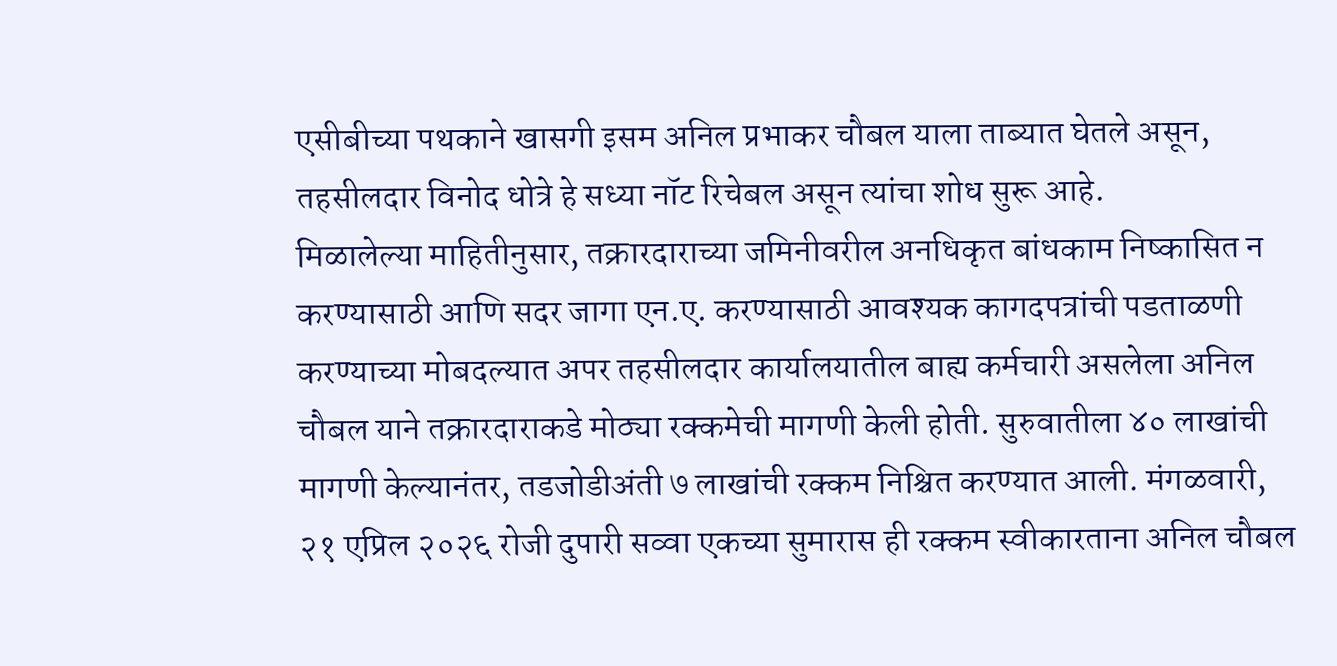एसीबीच्या पथकाने खासगी इसम अनिल प्रभाकर चौबल याला ताब्यात घेतले असून, तहसीलदार विनोद धोत्रे हे सध्या नॉट रिचेबल असून त्यांचा शोध सुरू आहे.
मिळालेल्या माहितीनुसार, तक्रारदाराच्या जमिनीवरील अनधिकृत बांधकाम निष्कासित न करण्यासाठी आणि सदर जागा एन.ए. करण्यासाठी आवश्यक कागदपत्रांची पडताळणी करण्याच्या मोबदल्यात अपर तहसीलदार कार्यालयातील बाह्य कर्मचारी असलेला अनिल चौबल याने तक्रारदाराकडे मोठ्या रक्कमेची मागणी केली होती. सुरुवातीला ४० लाखांची मागणी केल्यानंतर, तडजोडीअंती ७ लाखांची रक्कम निश्चित करण्यात आली. मंगळवारी, २१ एप्रिल २०२६ रोजी दुपारी सव्वा एकच्या सुमारास ही रक्कम स्वीकारताना अनिल चौबल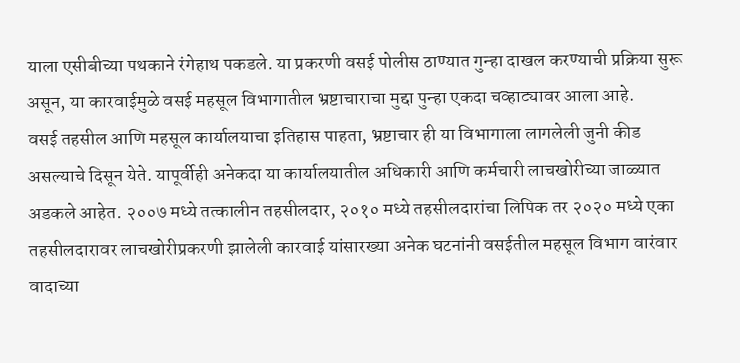याला एसीबीच्या पथकाने रंगेहाथ पकडले. या प्रकरणी वसई पोलीस ठाण्यात गुन्हा दाखल करण्याची प्रक्रिया सुरू असून, या कारवाईमुळे वसई महसूल विभागातील भ्रष्टाचाराचा मुद्दा पुन्हा एकदा चव्हाट्यावर आला आहे.
वसई तहसील आणि महसूल कार्यालयाचा इतिहास पाहता, भ्रष्टाचार ही या विभागाला लागलेली जुनी कीड असल्याचे दिसून येते. यापूर्वीही अनेकदा या कार्यालयातील अधिकारी आणि कर्मचारी लाचखोरीच्या जाळ्यात अडकले आहेत. २००७ मध्ये तत्कालीन तहसीलदार, २०१० मध्ये तहसीलदारांचा लिपिक तर २०२० मध्ये एका तहसीलदारावर लाचखोरीप्रकरणी झालेली कारवाई यांसारख्या अनेक घटनांनी वसईतील महसूल विभाग वारंवार वादाच्या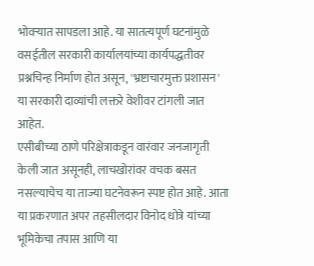भोवऱ्यात सापडला आहे. या सातत्यपूर्ण घटनांमुळे वसईतील सरकारी कार्यालयांच्या कार्यपद्धतीवर प्रश्नचिन्ह निर्माण होत असून, 'भ्रष्टाचारमुक्त प्रशासन' या सरकारी दाव्यांची लक्तरे वेशीवर टांगली जात आहेत.
एसीबीच्या ठाणे परिक्षेत्राकडून वारंवार जनजागृती केली जात असूनही, लाचखोरांवर वचक बसत नसल्याचेच या ताज्या घटनेवरून स्पष्ट होत आहे. आता या प्रकरणात अपर तहसीलदार विनोद धोत्रे यांच्या भूमिकेचा तपास आणि या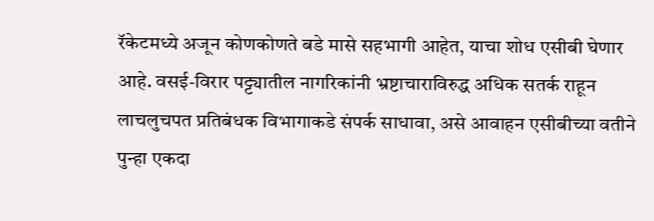रॅकेटमध्ये अजून कोणकोणते बडे मासे सहभागी आहेत, याचा शोध एसीबी घेणार आहे. वसई-विरार पट्ट्यातील नागरिकांनी भ्रष्टाचाराविरुद्ध अधिक सतर्क राहून लाचलुचपत प्रतिबंधक विभागाकडे संपर्क साधावा, असे आवाहन एसीबीच्या वतीने पुन्हा एकदा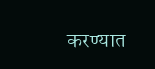करण्यात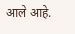आले आहे.